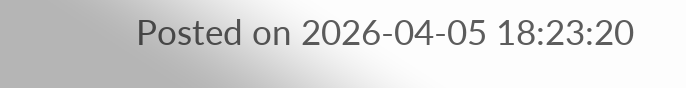Posted on 2026-04-05 18:23:20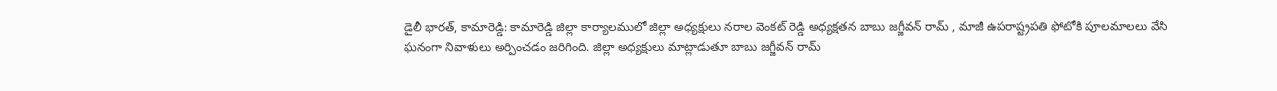డైలీ భారత్, కామారెడ్డి: కామారెడ్డి జిల్లా కార్యాలములో జిల్లా అధ్యక్షులు నరాల వెంకట్ రెడ్డి అధ్యక్షతన బాబు జగ్జీవన్ రామ్ , మాజీ ఉపరాష్ట్రపతి ఫోటోకి పూలమాలలు వేసి ఘనంగా నివాళులు అర్పించడం జరిగింది. జిల్లా అధ్యక్షులు మాట్లాడుతూ బాబు జగ్జీవన్ రామ్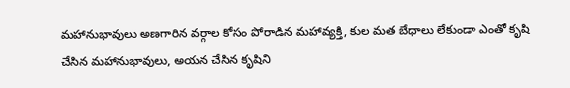మహానుభావులు అణగారిన వర్గాల కోసం పోరాడిన మహావ్యక్తి, కుల మత బేధాలు లేకుండా ఎంతో కృషి చేసిన మహానుభావులు, అయన చేసిన కృషిని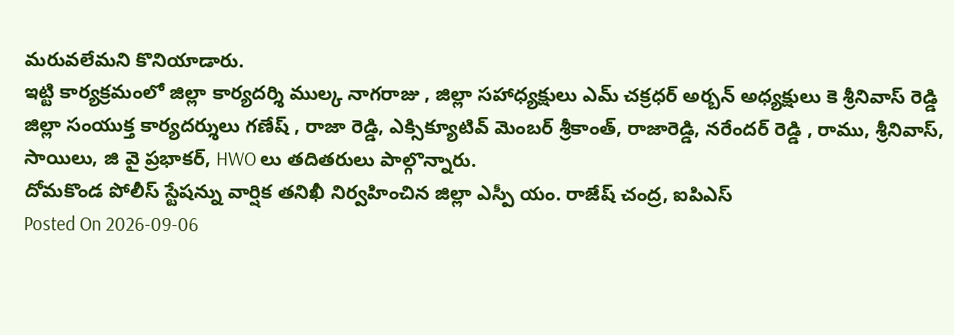మరువలేమని కొనియాడారు.
ఇట్టి కార్యక్రమంలో జిల్లా కార్యదర్శి ముల్క నాగరాజు , జిల్లా సహాధ్యక్షులు ఎమ్ చక్రధర్ అర్బన్ అధ్యక్షులు కె శ్రీనివాస్ రెడ్డి జిల్లా సంయుక్త కార్యదర్శులు గణేష్ , రాజా రెడ్డి, ఎక్సిక్యూటివ్ మెంబర్ శ్రీకాంత్, రాజారెడ్డి, నరేందర్ రెడ్డి , రాము, శ్రీనివాస్, సాయిలు, జి వై ప్రభాకర్, HWO లు తదితరులు పాల్గొన్నారు.
దోమకొండ పోలీస్ స్టేషన్ను వార్షిక తనిఖీ నిర్వహించిన జిల్లా ఎస్పీ యం. రాజేష్ చంద్ర, ఐపిఎస్
Posted On 2026-09-06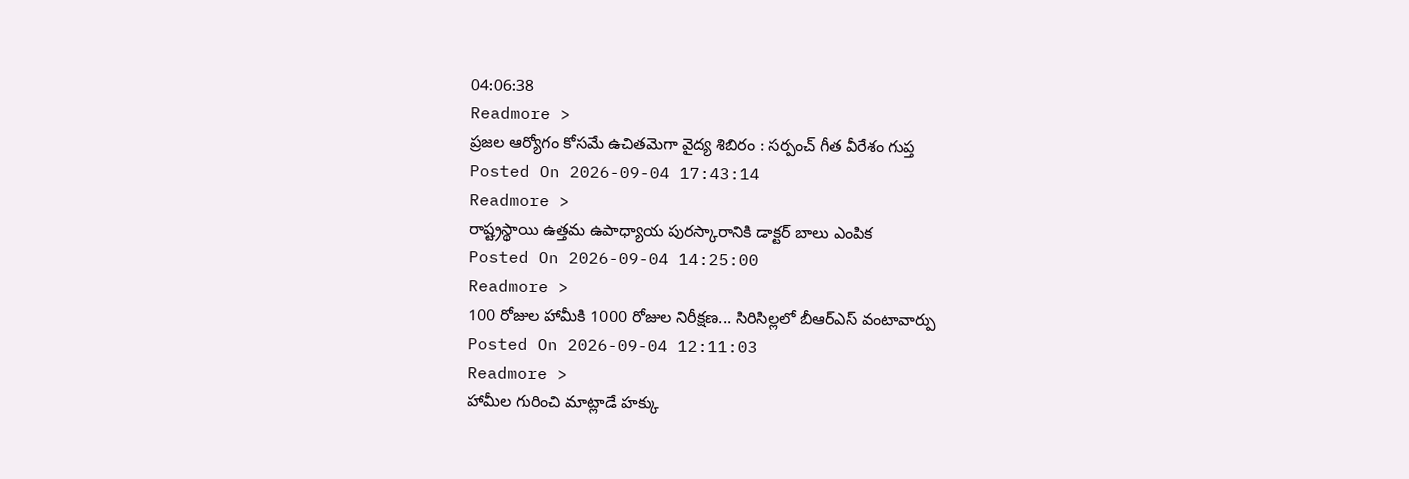04:06:38
Readmore >
ప్రజల ఆర్యోగం కోసమే ఉచితమెగా వైద్య శిబిరం : సర్పంచ్ గీత వీరేశం గుప్త
Posted On 2026-09-04 17:43:14
Readmore >
రాష్ట్రస్థాయి ఉత్తమ ఉపాధ్యాయ పురస్కారానికి డాక్టర్ బాలు ఎంపిక
Posted On 2026-09-04 14:25:00
Readmore >
100 రోజుల హామీకి 1000 రోజుల నిరీక్షణ... సిరిసిల్లలో బీఆర్ఎస్ వంటావార్పు
Posted On 2026-09-04 12:11:03
Readmore >
హామీల గురించి మాట్లాడే హక్కు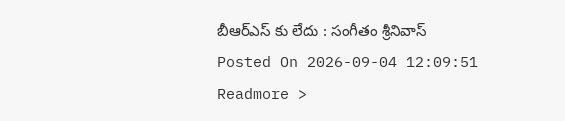బీఆర్ఎస్ కు లేదు : సంగీతం శ్రీనివాస్
Posted On 2026-09-04 12:09:51
Readmore >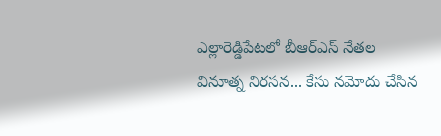ఎల్లారెడ్డిపేటలో బీఆర్ఎస్ నేతల వినూత్న నిరసన... కేసు నమోదు చేసిన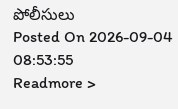పోలీసులు
Posted On 2026-09-04 08:53:55
Readmore >